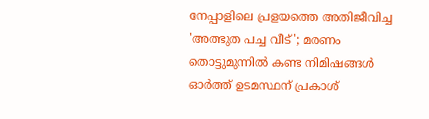നേപ്പാളിലെ പ്രളയത്തെ അതിജീവിച്ച 'അത്ഭുത പച്ച വീട്'; മരണം തൊട്ടുമുന്നിൽ കണ്ട നിമിഷങ്ങൾ ഓർത്ത് ഉടമസ്ഥന് പ്രകാശ്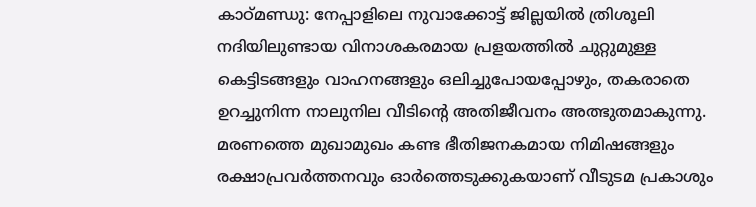കാഠ്മണ്ഡു: നേപ്പാളിലെ നുവാക്കോട്ട് ജില്ലയിൽ ത്രിശൂലി നദിയിലുണ്ടായ വിനാശകരമായ പ്രളയത്തിൽ ചുറ്റുമുള്ള കെട്ടിടങ്ങളും വാഹനങ്ങളും ഒലിച്ചുപോയപ്പോഴും, തകരാതെ ഉറച്ചുനിന്ന നാലുനില വീടിന്റെ അതിജീവനം അത്ഭുതമാകുന്നു. മരണത്തെ മുഖാമുഖം കണ്ട ഭീതിജനകമായ നിമിഷങ്ങളും രക്ഷാപ്രവർത്തനവും ഓർത്തെടുക്കുകയാണ് വീടുടമ പ്രകാശും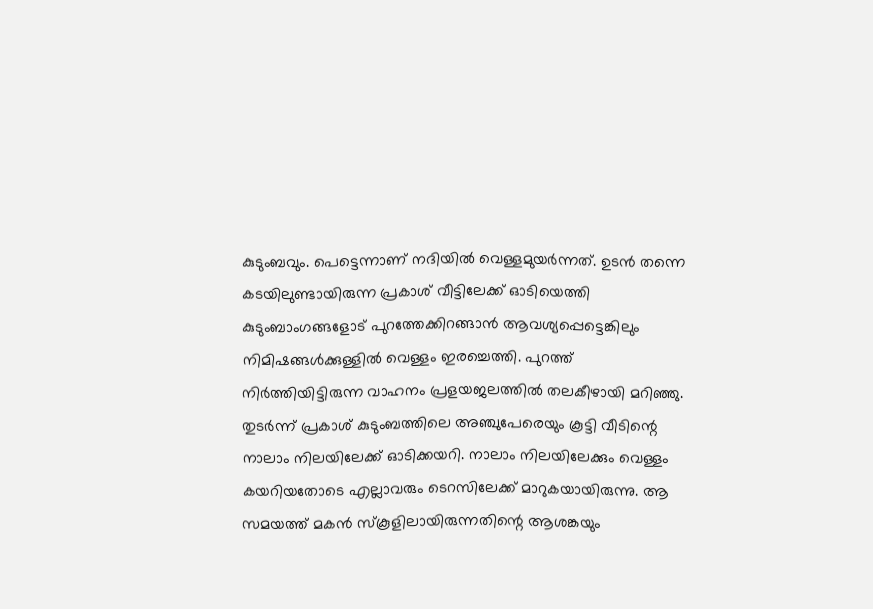കുടുംബവും. പെട്ടെന്നാണ് നദിയിൽ വെള്ളമുയർന്നത്. ഉടൻ തന്നെ കടയിലുണ്ടായിരുന്ന പ്രകാശ് വീട്ടിലേക്ക് ഓടിയെത്തി കുടുംബാംഗങ്ങളോട് പുറത്തേക്കിറങ്ങാൻ ആവശ്യപ്പെട്ടെങ്കിലും നിമിഷങ്ങൾക്കുള്ളിൽ വെള്ളം ഇരച്ചെത്തി. പുറത്ത് നിർത്തിയിട്ടിരുന്ന വാഹനം പ്രളയജലത്തിൽ തലകീഴായി മറിഞ്ഞു. തുടർന്ന് പ്രകാശ് കുടുംബത്തിലെ അഞ്ചുപേരെയും കൂട്ടി വീടിന്റെ നാലാം നിലയിലേക്ക് ഓടിക്കയറി. നാലാം നിലയിലേക്കും വെള്ളം കയറിയതോടെ എല്ലാവരും ടെറസിലേക്ക് മാറുകയായിരുന്നു. ആ സമയത്ത് മകൻ സ്കൂളിലായിരുന്നതിന്റെ ആശങ്കയും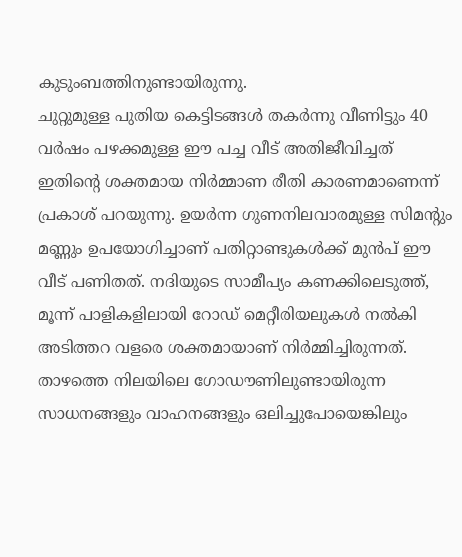കുടുംബത്തിനുണ്ടായിരുന്നു.
ചുറ്റുമുള്ള പുതിയ കെട്ടിടങ്ങൾ തകർന്നു വീണിട്ടും 40 വർഷം പഴക്കമുള്ള ഈ പച്ച വീട് അതിജീവിച്ചത് ഇതിന്റെ ശക്തമായ നിർമ്മാണ രീതി കാരണമാണെന്ന് പ്രകാശ് പറയുന്നു. ഉയർന്ന ഗുണനിലവാരമുള്ള സിമന്റും മണ്ണും ഉപയോഗിച്ചാണ് പതിറ്റാണ്ടുകൾക്ക് മുൻപ് ഈ വീട് പണിതത്. നദിയുടെ സാമീപ്യം കണക്കിലെടുത്ത്, മൂന്ന് പാളികളിലായി റോഡ് മെറ്റീരിയലുകൾ നൽകി അടിത്തറ വളരെ ശക്തമായാണ് നിർമ്മിച്ചിരുന്നത്. താഴത്തെ നിലയിലെ ഗോഡൗണിലുണ്ടായിരുന്ന സാധനങ്ങളും വാഹനങ്ങളും ഒലിച്ചുപോയെങ്കിലും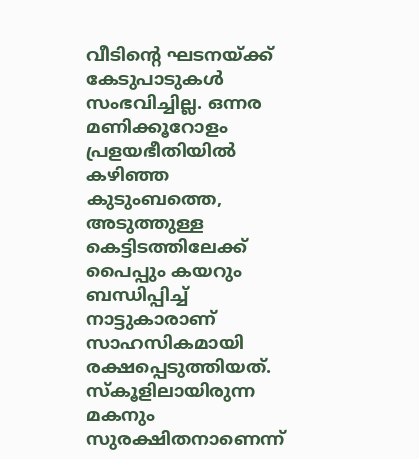വീടിന്റെ ഘടനയ്ക്ക് കേടുപാടുകൾ സംഭവിച്ചില്ല. ഒന്നര മണിക്കൂറോളം പ്രളയഭീതിയിൽ കഴിഞ്ഞ കുടുംബത്തെ, അടുത്തുള്ള കെട്ടിടത്തിലേക്ക് പൈപ്പും കയറും ബന്ധിപ്പിച്ച് നാട്ടുകാരാണ് സാഹസികമായി രക്ഷപ്പെടുത്തിയത്. സ്കൂളിലായിരുന്ന മകനും സുരക്ഷിതനാണെന്ന്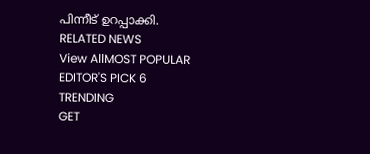പിന്നീട് ഉറപ്പാക്കി.
RELATED NEWS
View AllMOST POPULAR
EDITOR'S PICK 6
TRENDING
GET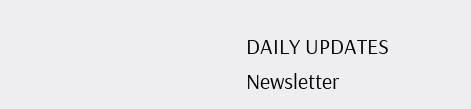DAILY UPDATES
Newsletter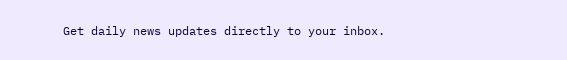Get daily news updates directly to your inbox.